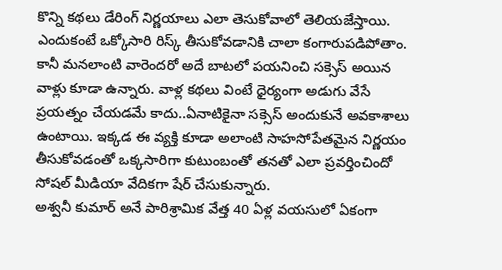కొన్ని కథలు డేరింగ్ నిర్ణయాలు ఎలా తెసుకోవాలో తెలియజేస్తాయి. ఎందుకంటే ఒక్కోసారి రిస్క్ తీసుకోవడానికి చాలా కంగారుపడిపోతాం. కానీ మనలాంటి వారెందరో అదే బాటలో పయనించి సక్సెస్ అయిన వాళ్లు కూడా ఉన్నారు. వాళ్ల కథలు వింటే ధైర్యంగా అడుగు వేసే ప్రయత్నం చేయడమే కాదు..ఏనాటికైనా సక్సెస్ అందుకునే అవకాశాలు ఉంటాయి. ఇక్కడ ఈ వ్యక్తి కూడా అలాంటి సాహసోపేతమైన నిర్ణయం తీసుకోవడంతో ఒక్కసారిగా కుటుంబంతో తనతో ఎలా ప్రవర్తించిందో సోషల్ మీడియా వేదికగా షేర్ చేసుకున్నారు.
అశ్వనీ కుమార్ అనే పారిశ్రామిక వేత్త 40 ఏళ్ల వయసులో ఏకంగా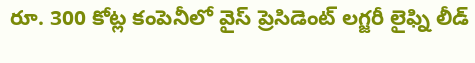రూ. 300 కోట్ల కంపెనీలో వైస్ ప్రెసిడెంట్ లగ్జరీ లైఫ్ని లీడ్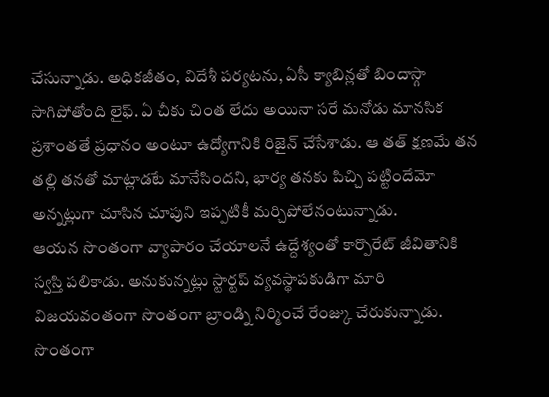చేసున్నాడు. అధికజీతం, విదేశీ పర్యటను, ఏసీ క్యాబిన్లతో బిందాస్గా సాగిపోతోంది లైఫ్. ఏ చీకు చింత లేదు అయినా సరే మనోడు మానసిక ప్రశాంతతే ప్రధానం అంటూ ఉద్యోగానికి రిజైన్ చేసేశాడు. ఆ తత్ క్షణమే తన తల్లి తనతో మాట్లాడటే మానేసిందని, భార్య తనకు పిచ్చి పట్టిందేమో అన్నట్లుగా చూసిన చూపుని ఇప్పటికీ మర్చిపోలేనంటున్నాడు.
ఆయన సొంతంగా వ్యాపారం చేయాలనే ఉద్దేశ్యంతో కార్పొరేట్ జీవితానికి స్వస్తి పలికాడు. అనుకున్నట్లు స్టార్టప్ వ్యవస్థాపకుడిగా మారి విజయవంతంగా సొంతంగా బ్రాండ్ని నిర్మించే రేంజ్కు చేరుకున్నాడు. సొంతంగా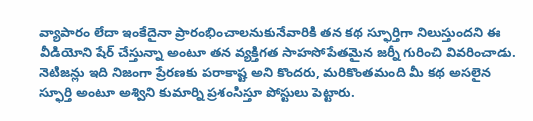వ్యాపారం లేదా ఇంకేదైనా ప్రారంభించాలనుకునేవారికి తన కథ స్ఫూర్తిగా నిలుస్తుందని ఈ వీడియోని షేర్ చేస్తున్నా అంటూ తన వ్యక్తిగత సాహసోపేతమైన జర్నీ గురించి వివరించాడు. నెటిజన్లు ఇది నిజంగా ప్రేరణకు పరాకాష్ట అని కొందరు, మరికొంతమంది మీ కథ అసలైన స్ఫూర్తి అంటూ అశ్విని కుమార్ని ప్రశంసిస్తూ పోస్టులు పెట్టారు.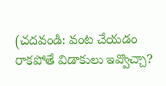(చదవండి: వంట చేయడం రాకపోతే విడాకులు ఇవ్వొచ్చా?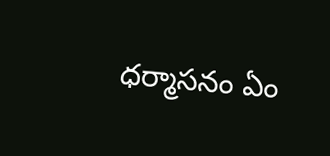ధర్మాసనం ఏం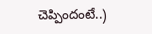చెప్పిందంటే..)